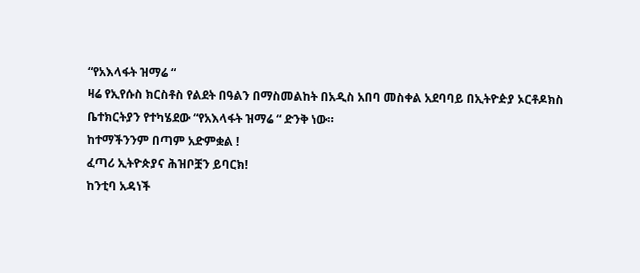“የአእላፋት ዝማሬ “
ዛሬ የኢየሱስ ክርስቶስ የልደት በዓልን በማስመልከት በአዲስ አበባ መስቀል አደባባይ በኢትዮዽያ ኦርቶዶክስ ቤተክርትያን የተካሄደው “የአእላፋት ዝማሬ “ ድንቅ ነው።
ከተማችንንም በጣም አድምቋል !
ፈጣሪ ኢትዮጵያና ሕዝቦቿን ይባርክ!
ከንቲባ አዳነች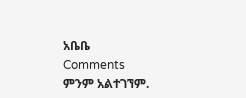አቤቤ
Comments
ምንም አልተገኘም.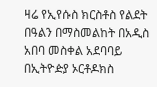ዛሬ የኢየሱስ ክርስቶስ የልደት በዓልን በማስመልከት በአዲስ አበባ መስቀል አደባባይ በኢትዮዽያ ኦርቶዶክስ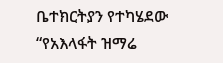ቤተክርትያን የተካሄደው “የአእላፋት ዝማሬ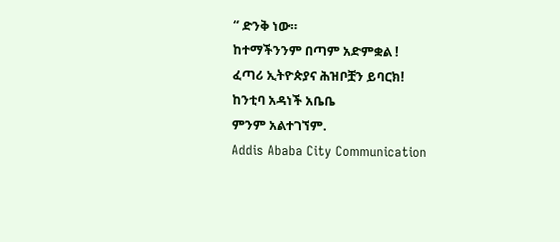“ ድንቅ ነው።
ከተማችንንም በጣም አድምቋል !
ፈጣሪ ኢትዮጵያና ሕዝቦቿን ይባርክ!
ከንቲባ አዳነች አቤቤ
ምንም አልተገኘም.
Addis Ababa City Communication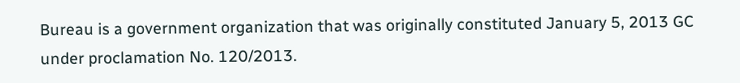Bureau is a government organization that was originally constituted January 5, 2013 GC under proclamation No. 120/2013.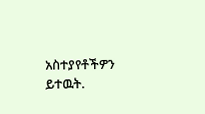አስተያየቶችዎን ይተዉት.